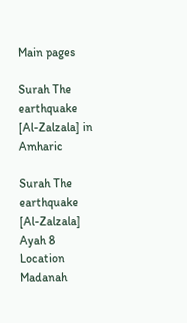Main pages

Surah The earthquake [Al-Zalzala] in Amharic

Surah The earthquake [Al-Zalzala] Ayah 8 Location Madanah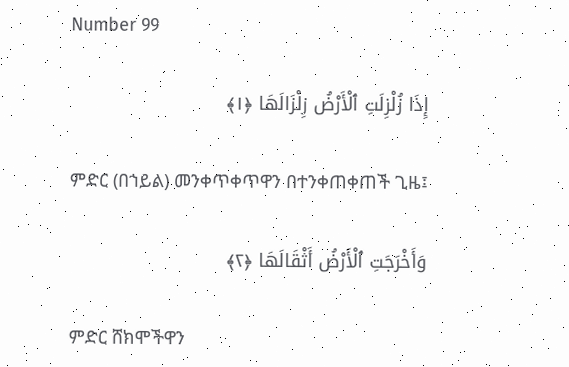Number 99

إِذَا زُلْزِلَتِ ٱلْأَرْضُ زِلْزَالَهَا ﴿١﴾

ምድር (በኀይል) መንቀጥቀጥዋን በተንቀጠቀጠች ጊዜ፤

وَأَخْرَجَتِ ٱلْأَرْضُ أَثْقَالَهَا ﴿٢﴾

ምድር ሸክሞችዋን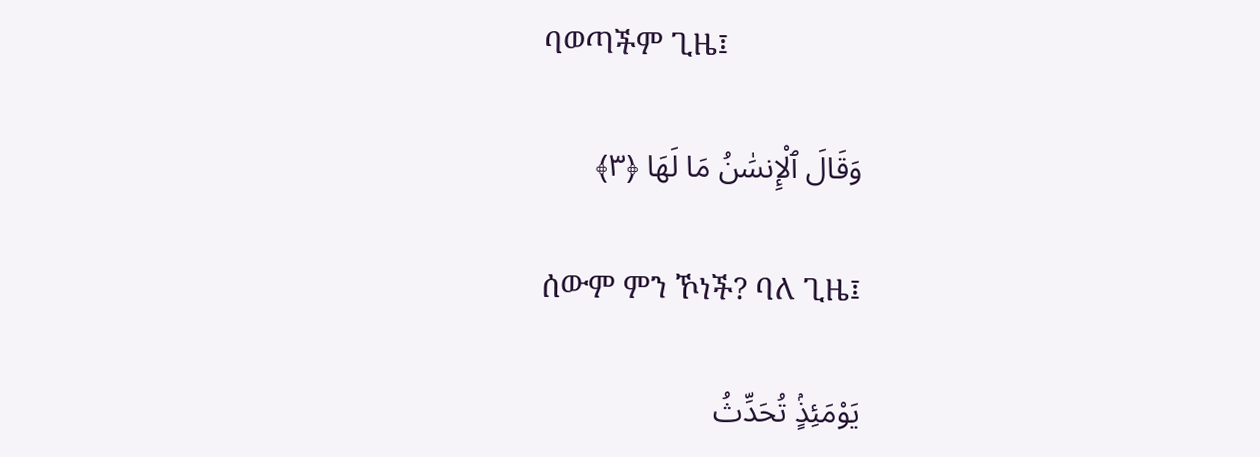ባወጣችም ጊዜ፤

وَقَالَ ٱلْإِنسَٰنُ مَا لَهَا ﴿٣﴾

ሰውም ምን ኾነች? ባለ ጊዜ፤

يَوْمَئِذٍۢ تُحَدِّثُ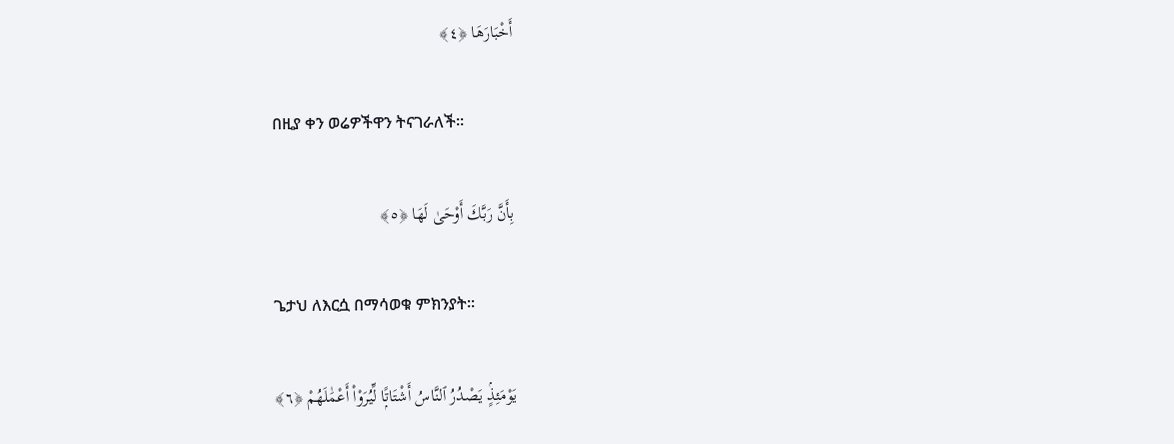أَخْبَارَهَا ﴿٤﴾

በዚያ ቀን ወሬዎችዋን ትናገራለች፡፡

بِأَنَّ رَبَّكَ أَوْحَىٰ لَهَا ﴿٥﴾

ጌታህ ለእርሷ በማሳወቁ ምክንያት፡፡

يَوْمَئِذٍۢ يَصْدُرُ ٱلنَّاسُ أَشْتَاتًۭا لِّيُرَوْا۟ أَعْمَٰلَهُمْ ﴿٦﴾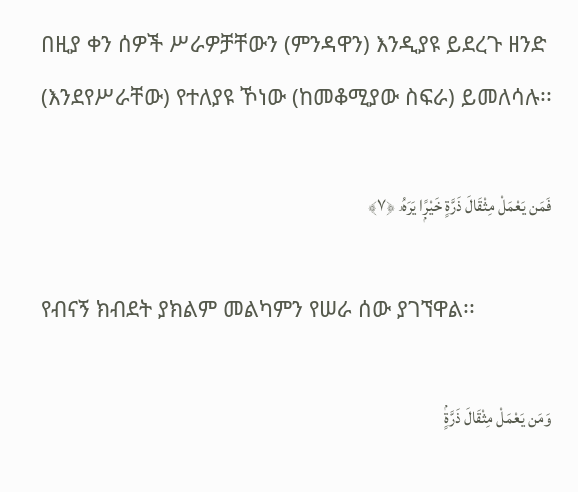በዚያ ቀን ሰዎች ሥራዎቻቸውን (ምንዳዋን) እንዲያዩ ይደረጉ ዘንድ (እንደየሥራቸው) የተለያዩ ኾነው (ከመቆሚያው ስፍራ) ይመለሳሉ፡፡

فَمَن يَعْمَلْ مِثْقَالَ ذَرَّةٍ خَيْرًۭا يَرَهُۥ ﴿٧﴾

የብናኝ ክብደት ያክልም መልካምን የሠራ ሰው ያገኘዋል፡፡

وَمَن يَعْمَلْ مِثْقَالَ ذَرَّةٍۢ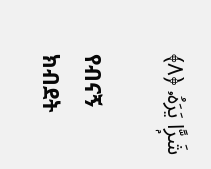شَرًّۭا يَرَهُۥ ﴿٨﴾

የብናኝ ክብደት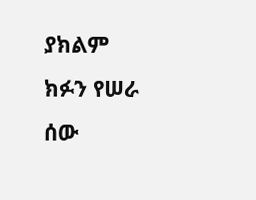ያክልም ክፉን የሠራ ሰው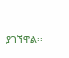ያገኘዋል፡፡